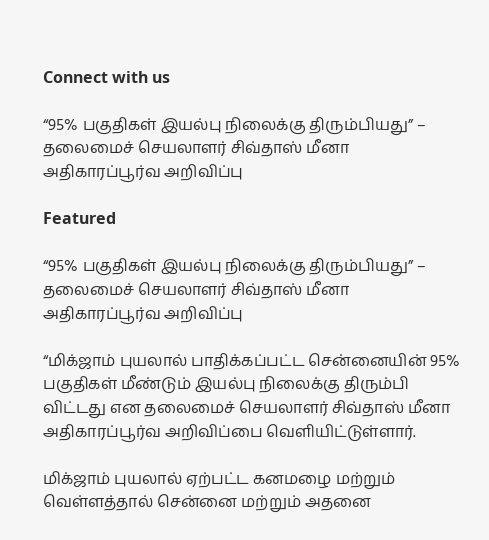Connect with us

“95% பகுதிகள் இயல்பு நிலைக்கு திரும்பியது” – தலைமைச் செயலாளர் சிவ்தாஸ் மீனா அதிகாரப்பூர்வ அறிவிப்பு

Featured

“95% பகுதிகள் இயல்பு நிலைக்கு திரும்பியது” – தலைமைச் செயலாளர் சிவ்தாஸ் மீனா அதிகாரப்பூர்வ அறிவிப்பு

“மிக்ஜாம் புயலால் பாதிக்கப்பட்ட சென்னையின் 95% பகுதிகள் மீண்டும் இயல்பு நிலைக்கு திரும்பி விட்டது என தலைமைச் செயலாளர் சிவ்தாஸ் மீனா அதிகாரப்பூர்வ அறிவிப்பை வெளியிட்டுள்ளார்.

மிக்ஜாம் புயலால் ஏற்பட்ட கனமழை மற்றும் வெள்ளத்தால் சென்னை மற்றும் அதனை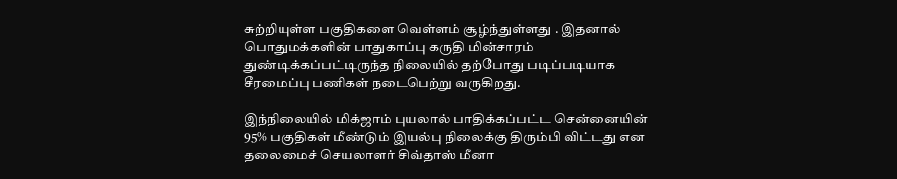சுற்றியுள்ள பகுதிகளை வெள்ளம் சூழ்ந்துள்ளது . இதனால் பொதுமக்களின் பாதுகாப்பு கருதி மின்சாரம் துண்டிக்கப்பட்டிருந்த நிலையில் தற்போது படிப்படியாக சீரமைப்பு பணிகள் நடைபெற்று வருகிறது.

இந்நிலையில் மிக்ஜாம் புயலால் பாதிக்கப்பட்ட சென்னையின் 95% பகுதிகள் மீண்டும் இயல்பு நிலைக்கு திரும்பி விட்டது என தலைமைச் செயலாளர் சிவ்தாஸ் மீனா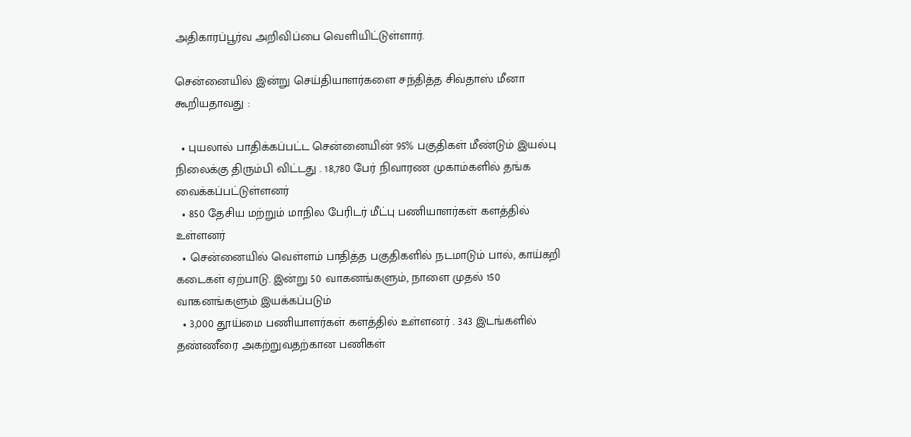அதிகாரப்பூர்வ அறிவிப்பை வெளியிட்டுள்ளார்.

சென்னையில் இன்று செய்தியாளர்களை சந்தித்த சிவ்தாஸ் மீனா கூறியதாவது :

  • புயலால் பாதிக்கப்பட்ட சென்னையின் 95% பகுதிகள் மீண்டும் இயல்பு நிலைக்கு திரும்பி விட்டது . 18,780 பேர் நிவாரண முகாம்களில் தங்க வைக்கப்பட்டுள்ளனர்
  • 850 தேசிய மற்றும் மாநில பேரிடர் மீட்பு பணியாளர்கள் களத்தில் உள்ளனர்
  • சென்னையில் வெள்ளம் பாதித்த பகுதிகளில் நடமாடும் பால், காய்கறி கடைகள் ஏற்பாடு. இன்று 50 வாகனங்களும், நாளை முதல் 150 வாகனங்களும் இயக்கப்படும்
  • 3,000 தூய்மை பணியாளர்கள் களத்தில் உள்ளனர் . 343 இடங்களில் தண்ணீரை அகற்றுவதற்கான பணிகள்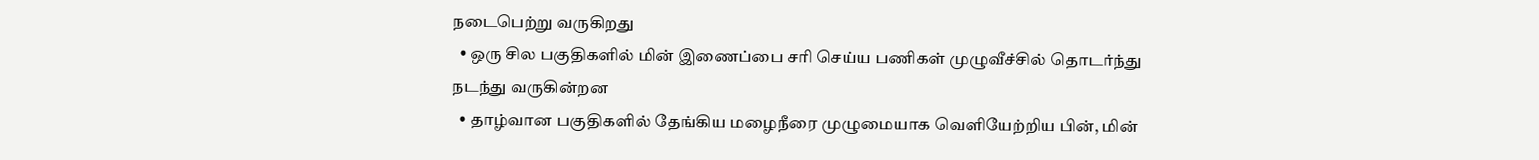நடைபெற்று வருகிறது
  • ஒரு சில பகுதிகளில் மின் இணைப்பை சரி செய்ய பணிகள் முழுவீச்சில் தொடர்ந்து நடந்து வருகின்றன
  • தாழ்வான பகுதிகளில் தேங்கிய மழைநீரை முழுமையாக வெளியேற்றிய பின், மின்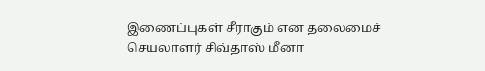இணைப்புகள் சீராகும் என தலைமைச் செயலாளர் சிவ்தாஸ் மீனா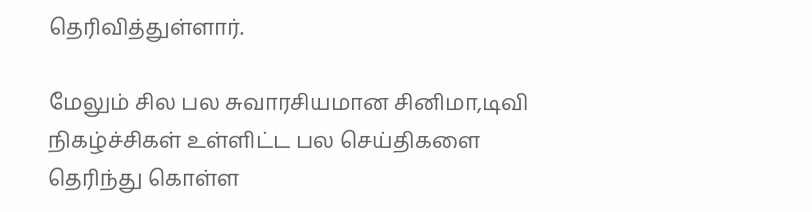தெரிவித்துள்ளார்.

மேலும் சில பல சுவாரசியமான சினிமா,டிவி நிகழ்ச்சிகள் உள்ளிட்ட பல செய்திகளை தெரிந்து கொள்ள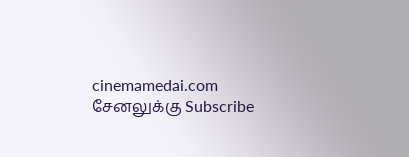cinemamedai.com சேனலுக்கு Subscribe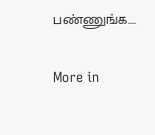பண்ணுங்க….

More in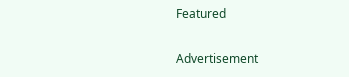Featured

Advertisement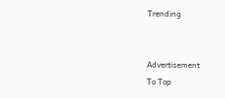Trending


Advertisement
To Top